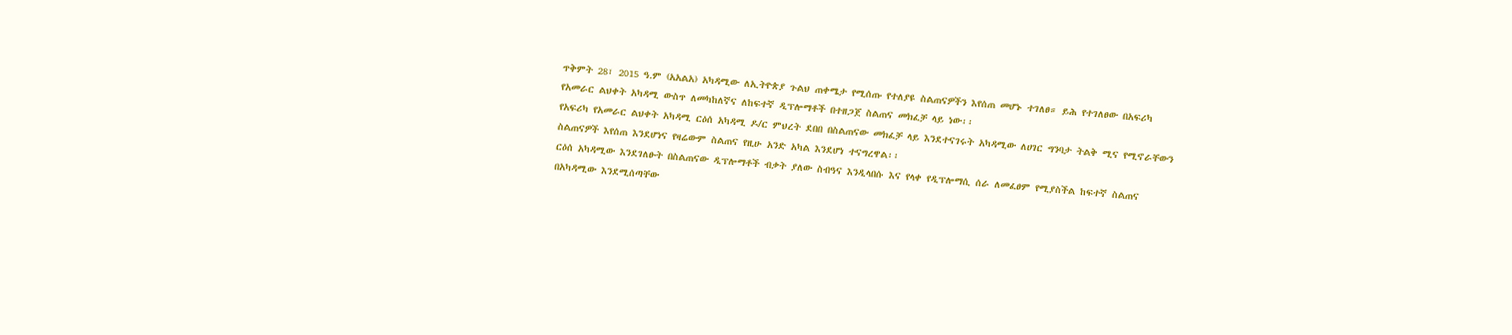ጥቅምት 28፣ 2015 ዓ.ም (አአልአ) አካዳሚው ለኢትዮጵያ ጉልህ ጠቀሜታ የሚሰጡ የተለያዩ ስልጠናዎችን እየሰጠ መሆኑ ተገለፀ። ይሕ የተገለፀው በአፍሪካ የአመራር ልህቀት አካዳሚ ውስጥ ለመካከለኛና ለከፍተኛ ዲፕሎማቶች በተዘጋጀ ስልጠና መክፈቻ ላይ ነው፡፡
የአፍሪካ የአመራር ልህቀት አካዳሚ ርዕሰ አካዳሚ ዶ/ር ምህረት ደበበ በስልጠናው መክፈቻ ላይ እንደተናገሩት አካዳሚው ለሀገር ግንባታ ትልቅ ሚና የሚኖራቸውን ስልጠናዎች እየሰጠ እንደሆነና የዛሬውም ስልጠና የዚሁ አንድ አካል እንደሆነ ተናግረዋል፡፡
ርዕሰ አካዳሚው እንደገለፁት በስልጠናው ዲፕሎማቶች ብቃት ያለው ስብዓና እንዲላበሱ እና የላቀ የዲፕሎማሲ ሰራ ለመፈፀም የሚያስችል ከፍተኛ ስልጠና በአካዳሚው እንደሚሰጣቸው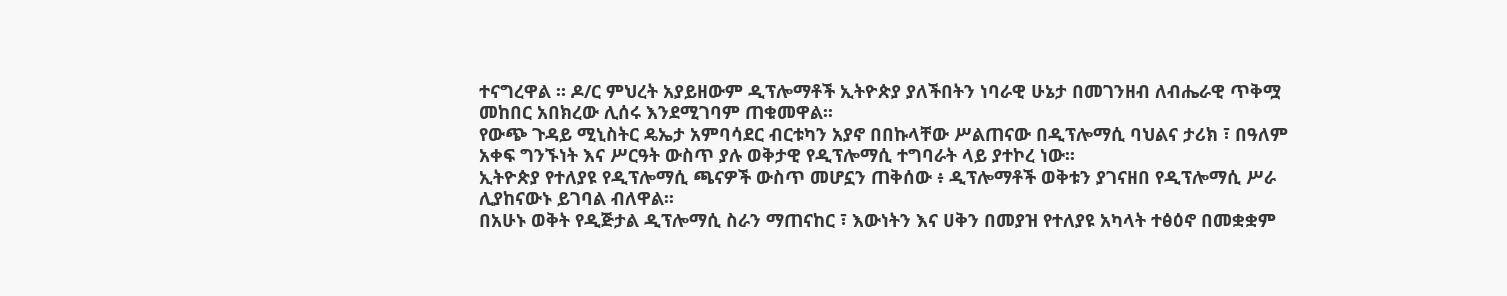ተናግረዋል ። ዶ/ር ምህረት አያይዘውም ዲፕሎማቶች ኢትዮጵያ ያለችበትን ነባራዊ ሁኔታ በመገንዘብ ለብሔራዊ ጥቅሟ መከበር አበክረው ሊሰሩ እንደሚገባም ጠቁመዋል፡፡
የውጭ ጉዳይ ሚኒስትር ዴኤታ አምባሳደር ብርቱካን አያኖ በበኩላቸው ሥልጠናው በዲፕሎማሲ ባህልና ታሪክ ፣ በዓለም አቀፍ ግንኙነት እና ሥርዓት ውስጥ ያሉ ወቅታዊ የዲፕሎማሲ ተግባራት ላይ ያተኮረ ነው፡፡
ኢትዮጵያ የተለያዩ የዲፕሎማሲ ጫናዎች ውስጥ መሆኗን ጠቅሰው ፥ ዲፕሎማቶች ወቅቱን ያገናዘበ የዲፕሎማሲ ሥራ ሊያከናውኑ ይገባል ብለዋል፡፡
በአሁኑ ወቅት የዲጅታል ዲፕሎማሲ ስራን ማጠናከር ፣ እውነትን እና ሀቅን በመያዝ የተለያዩ አካላት ተፅዕኖ በመቋቋም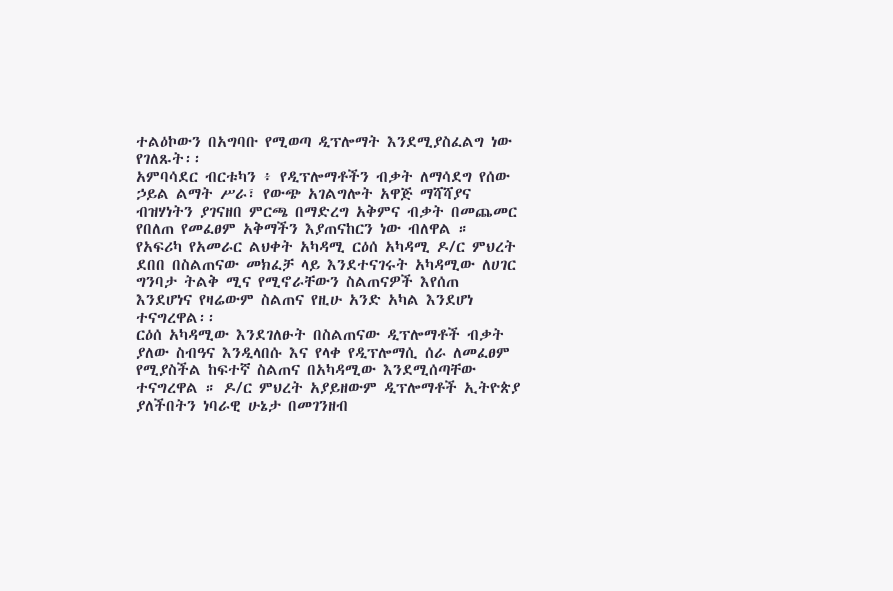ተልዕኮውን በአግባቡ የሚወጣ ዲፕሎማት እንደሚያስፈልግ ነው የገለጹት፡፡
አምባሳደር ብርቱካን ፥ የዲፕሎማቶችን ብቃት ለማሳደግ የሰው ኃይል ልማት ሥራ፣ የውጭ አገልግሎት አዋጅ ማሻሻያና ብዝሃነትን ያገናዘበ ምርጫ በማድረግ አቅምና ብቃት በመጨመር የበለጠ የመፈፀም አቅማችን እያጠናከርን ነው ብለዋል ።
የአፍሪካ የአመራር ልህቀት አካዳሚ ርዕሰ አካዳሚ ዶ/ር ምህረት ደበበ በስልጠናው መክፈቻ ላይ እንደተናገሩት አካዳሚው ለሀገር ግንባታ ትልቅ ሚና የሚኖራቸውን ስልጠናዎች እየሰጠ እንደሆነና የዛሬውም ስልጠና የዚሁ አንድ አካል እንደሆነ ተናግረዋል፡፡
ርዕሰ አካዳሚው እንደገለፁት በስልጠናው ዲፕሎማቶች ብቃት ያለው ስብዓና እንዲላበሱ እና የላቀ የዲፕሎማሲ ሰራ ለመፈፀም የሚያስችል ከፍተኛ ስልጠና በአካዳሚው እንደሚሰጣቸው ተናግረዋል ። ዶ/ር ምህረት አያይዘውም ዲፕሎማቶች ኢትዮጵያ ያለችበትን ነባራዊ ሁኔታ በመገንዘብ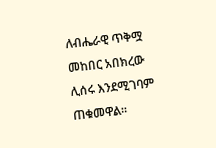ለብሔራዊ ጥቅሟ መከበር አበክረው ሊሰሩ እንደሚገባም ጠቁመዋል፡፡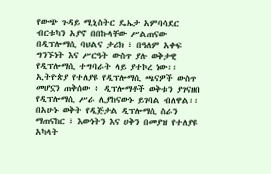የውጭ ጉዳይ ሚኒስትር ዴኤታ አምባሳደር ብርቱካን አያኖ በበኩላቸው ሥልጠናው በዲፕሎማሲ ባህልና ታሪክ ፣ በዓለም አቀፍ ግንኙነት እና ሥርዓት ውስጥ ያሉ ወቅታዊ የዲፕሎማሲ ተግባራት ላይ ያተኮረ ነው፡፡
ኢትዮጵያ የተለያዩ የዲፕሎማሲ ጫናዎች ውስጥ መሆኗን ጠቅሰው ፥ ዲፕሎማቶች ወቅቱን ያገናዘበ የዲፕሎማሲ ሥራ ሊያከናውኑ ይገባል ብለዋል፡፡
በአሁኑ ወቅት የዲጅታል ዲፕሎማሲ ስራን ማጠናከር ፣ እውነትን እና ሀቅን በመያዝ የተለያዩ አካላት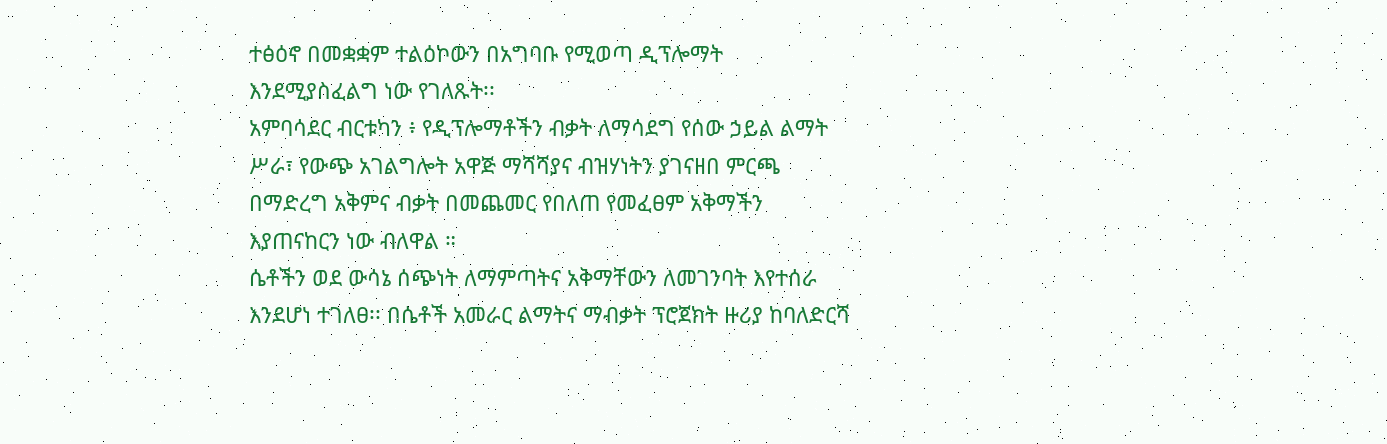ተፅዕኖ በመቋቋም ተልዕኮውን በአግባቡ የሚወጣ ዲፕሎማት እንደሚያስፈልግ ነው የገለጹት፡፡
አምባሳደር ብርቱካን ፥ የዲፕሎማቶችን ብቃት ለማሳደግ የሰው ኃይል ልማት ሥራ፣ የውጭ አገልግሎት አዋጅ ማሻሻያና ብዝሃነትን ያገናዘበ ምርጫ በማድረግ አቅምና ብቃት በመጨመር የበለጠ የመፈፀም አቅማችን እያጠናከርን ነው ብለዋል ።
ሴቶችን ወደ ውሳኔ ሰጭነት ለማምጣትና አቅማቸውን ለመገንባት እየተሰራ እንደሆነ ተገለፀ፡፡ በሴቶች አመራር ልማትና ማብቃት ፕሮጀክት ዙሪያ ከባለድርሻ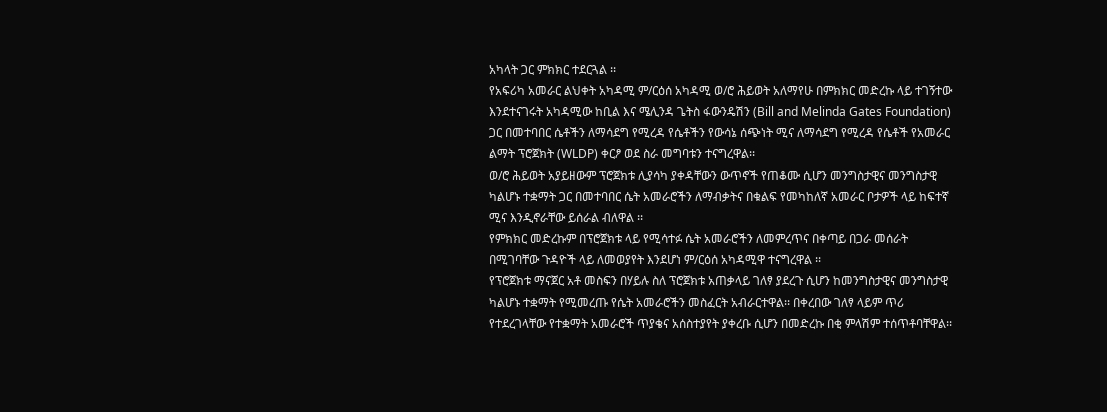አካላት ጋር ምክክር ተደርጓል ፡፡
የአፍሪካ አመራር ልህቀት አካዳሚ ም/ርዕሰ አካዳሚ ወ/ሮ ሕይወት አለማየሁ በምክክር መድረኩ ላይ ተገኝተው እንደተናገሩት አካዳሚው ከቢል እና ሜሊንዳ ጌትስ ፋውንዴሽን (Bill and Melinda Gates Foundation) ጋር በመተባበር ሴቶችን ለማሳደግ የሚረዳ የሴቶችን የውሳኔ ሰጭነት ሚና ለማሳደግ የሚረዳ የሴቶች የአመራር ልማት ፕሮጀክት (WLDP) ቀርፆ ወደ ስራ መግባቱን ተናግረዋል፡፡
ወ/ሮ ሕይወት አያይዘውም ፕሮጀክቱ ሊያሳካ ያቀዳቸውን ውጥኖች የጠቆሙ ሲሆን መንግስታዊና መንግስታዊ ካልሆኑ ተቋማት ጋር በመተባበር ሴት አመራሮችን ለማብቃትና በቁልፍ የመካከለኛ አመራር ቦታዎች ላይ ከፍተኛ ሚና እንዲኖራቸው ይሰራል ብለዋል ፡፡
የምክክር መድረኩም በፕሮጀክቱ ላይ የሚሳተፉ ሴት አመራሮችን ለመምረጥና በቀጣይ በጋራ መሰራት በሚገባቸው ጉዳዮች ላይ ለመወያየት እንደሆነ ም/ርዕሰ አካዳሚዋ ተናግረዋል ፡፡
የፕሮጀክቱ ማናጀር አቶ መስፍን በሃይሉ ስለ ፕሮጀክቱ አጠቃላይ ገለፃ ያደረጉ ሲሆን ከመንግስታዊና መንግስታዊ ካልሆኑ ተቋማት የሚመረጡ የሴት አመራሮችን መስፈርት አብራርተዋል፡፡ በቀረበው ገለፃ ላይም ጥሪ የተደረገላቸው የተቋማት አመራሮች ጥያቄና አሰስተያየት ያቀረቡ ሲሆን በመድረኩ በቂ ምላሽም ተሰጥቶባቸዋል፡፡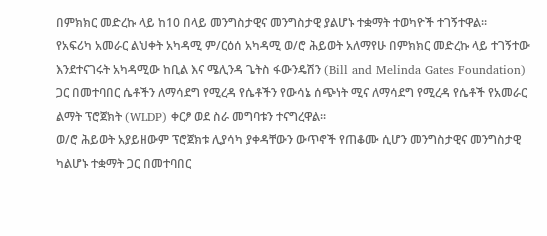በምክክር መድረኩ ላይ ከ10 በላይ መንግስታዊና መንግስታዊ ያልሆኑ ተቋማት ተወካዮች ተገኝተዋል፡፡
የአፍሪካ አመራር ልህቀት አካዳሚ ም/ርዕሰ አካዳሚ ወ/ሮ ሕይወት አለማየሁ በምክክር መድረኩ ላይ ተገኝተው እንደተናገሩት አካዳሚው ከቢል እና ሜሊንዳ ጌትስ ፋውንዴሽን (Bill and Melinda Gates Foundation) ጋር በመተባበር ሴቶችን ለማሳደግ የሚረዳ የሴቶችን የውሳኔ ሰጭነት ሚና ለማሳደግ የሚረዳ የሴቶች የአመራር ልማት ፕሮጀክት (WLDP) ቀርፆ ወደ ስራ መግባቱን ተናግረዋል፡፡
ወ/ሮ ሕይወት አያይዘውም ፕሮጀክቱ ሊያሳካ ያቀዳቸውን ውጥኖች የጠቆሙ ሲሆን መንግስታዊና መንግስታዊ ካልሆኑ ተቋማት ጋር በመተባበር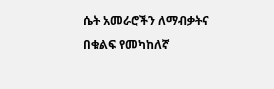ሴት አመራሮችን ለማብቃትና በቁልፍ የመካከለኛ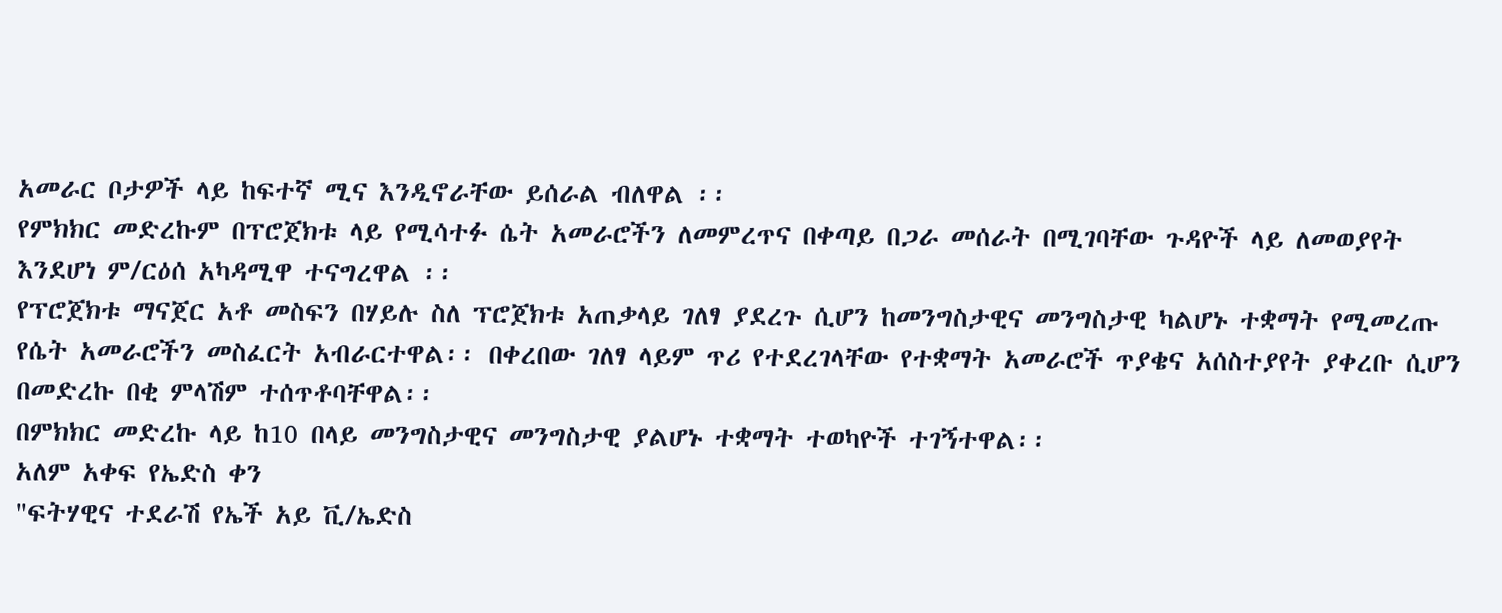አመራር ቦታዎች ላይ ከፍተኛ ሚና እንዲኖራቸው ይሰራል ብለዋል ፡፡
የምክክር መድረኩም በፕሮጀክቱ ላይ የሚሳተፉ ሴት አመራሮችን ለመምረጥና በቀጣይ በጋራ መሰራት በሚገባቸው ጉዳዮች ላይ ለመወያየት እንደሆነ ም/ርዕሰ አካዳሚዋ ተናግረዋል ፡፡
የፕሮጀክቱ ማናጀር አቶ መስፍን በሃይሉ ስለ ፕሮጀክቱ አጠቃላይ ገለፃ ያደረጉ ሲሆን ከመንግስታዊና መንግስታዊ ካልሆኑ ተቋማት የሚመረጡ የሴት አመራሮችን መስፈርት አብራርተዋል፡፡ በቀረበው ገለፃ ላይም ጥሪ የተደረገላቸው የተቋማት አመራሮች ጥያቄና አሰስተያየት ያቀረቡ ሲሆን በመድረኩ በቂ ምላሽም ተሰጥቶባቸዋል፡፡
በምክክር መድረኩ ላይ ከ10 በላይ መንግስታዊና መንግስታዊ ያልሆኑ ተቋማት ተወካዮች ተገኝተዋል፡፡
አለም አቀፍ የኤድስ ቀን
"ፍትሃዊና ተደራሽ የኤች አይ ቪ/ኤድስ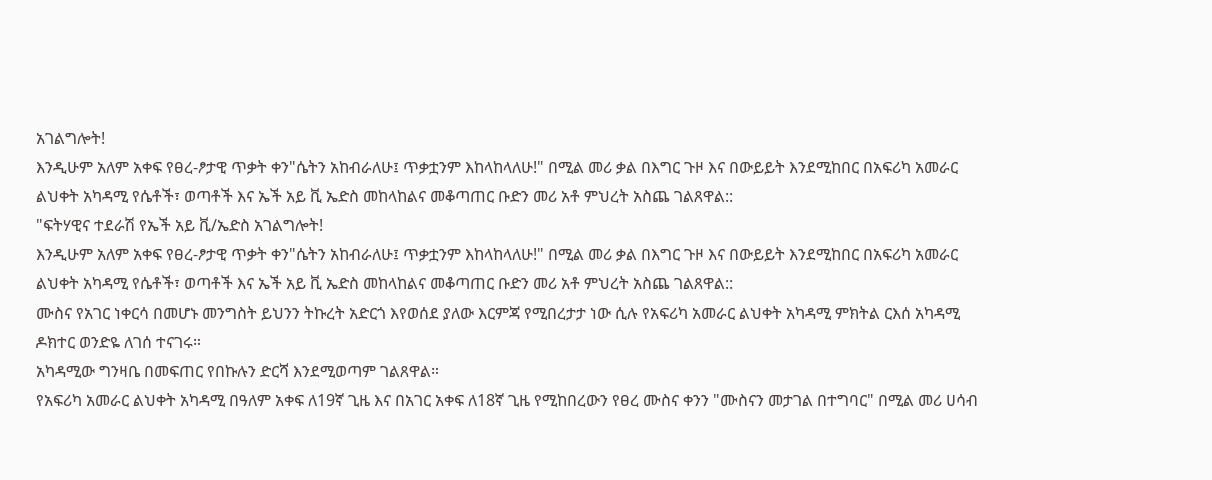አገልግሎት!
እንዲሁም አለም አቀፍ የፀረ-ፆታዊ ጥቃት ቀን"ሴትን አከብራለሁ፤ ጥቃቷንም እከላከላለሁ!" በሚል መሪ ቃል በእግር ጉዞ እና በውይይት እንደሚከበር በአፍሪካ አመራር ልህቀት አካዳሚ የሴቶች፣ ወጣቶች እና ኤች አይ ቪ ኤድስ መከላከልና መቆጣጠር ቡድን መሪ አቶ ምህረት አስጨ ገልጸዋል::
"ፍትሃዊና ተደራሽ የኤች አይ ቪ/ኤድስ አገልግሎት!
እንዲሁም አለም አቀፍ የፀረ-ፆታዊ ጥቃት ቀን"ሴትን አከብራለሁ፤ ጥቃቷንም እከላከላለሁ!" በሚል መሪ ቃል በእግር ጉዞ እና በውይይት እንደሚከበር በአፍሪካ አመራር ልህቀት አካዳሚ የሴቶች፣ ወጣቶች እና ኤች አይ ቪ ኤድስ መከላከልና መቆጣጠር ቡድን መሪ አቶ ምህረት አስጨ ገልጸዋል::
ሙስና የአገር ነቀርሳ በመሆኑ መንግስት ይህንን ትኩረት አድርጎ እየወሰደ ያለው እርምጃ የሚበረታታ ነው ሲሉ የአፍሪካ አመራር ልህቀት አካዳሚ ምክትል ርእሰ አካዳሚ ዶክተር ወንድዬ ለገሰ ተናገሩ።
አካዳሚው ግንዛቤ በመፍጠር የበኩሉን ድርሻ እንደሚወጣም ገልጸዋል።
የአፍሪካ አመራር ልህቀት አካዳሚ በዓለም አቀፍ ለ19ኛ ጊዜ እና በአገር አቀፍ ለ18ኛ ጊዜ የሚከበረውን የፀረ ሙስና ቀንን "ሙስናን መታገል በተግባር" በሚል መሪ ሀሳብ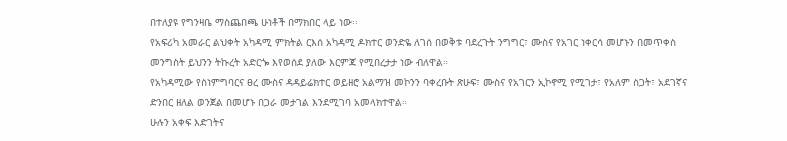በተለያዩ የግንዛቤ ማስጨበጫ ሁነቶች በማክበር ላይ ነው፡፡
የአፍሪካ አመራር ልህቀት አካዳሚ ምክትል ርእሰ አካዳሚ ዶክተር ወንድዬ ለገሰ በወቅቱ ባደረጉት ንግግር፣ ሙስና የአገር ነቀርሳ መሆኑን በመጥቀስ መንግስት ይህንን ትኩረት አድርጐ እየወሰደ ያለው እርምጃ የሚበረታታ ነው ብለዋል።
የአካዳሚው የስነምግባርና ፀረ ሙስና ዳዳይሬክተር ወይዘሮ አልማዝ መኮንን ባቀረቡት ጽሁፍ፣ ሙስና የአገርን ኢኮኖሚ የሚገታ፣ የአለም ስጋት፣ አደገኛና ድንበር ዘለል ወንጀል በመሆኑ በጋራ መታገል እንደሚገባ አመላክተዋል።
ሁሉን አቀፍ እድገትና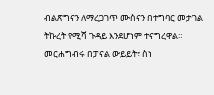ብልጽግናን ለማረጋገጥ ሙስናን በተግባር መታገል ትኩረት የሚሻ ጉዳይ እንደሆነም ተናግረዋል።
መርሐግብሩ በፓናል ውይይት፣ ስነ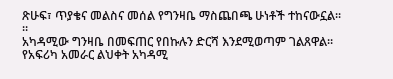ጽሁፍ፣ ጥያቄና መልስና መሰል የግንዛቤ ማስጨበጫ ሁነቶች ተከናውኗል፡፡።
አካዳሚው ግንዛቤ በመፍጠር የበኩሉን ድርሻ እንደሚወጣም ገልጸዋል።
የአፍሪካ አመራር ልህቀት አካዳሚ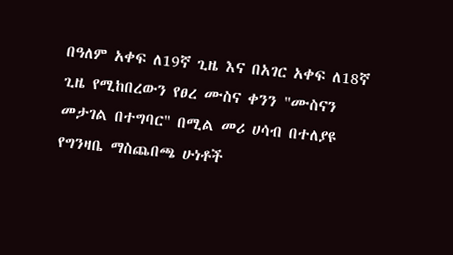በዓለም አቀፍ ለ19ኛ ጊዜ እና በአገር አቀፍ ለ18ኛ ጊዜ የሚከበረውን የፀረ ሙስና ቀንን "ሙስናን መታገል በተግባር" በሚል መሪ ሀሳብ በተለያዩ የግንዛቤ ማስጨበጫ ሁነቶች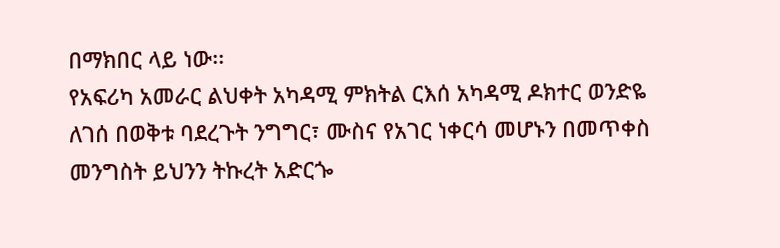በማክበር ላይ ነው፡፡
የአፍሪካ አመራር ልህቀት አካዳሚ ምክትል ርእሰ አካዳሚ ዶክተር ወንድዬ ለገሰ በወቅቱ ባደረጉት ንግግር፣ ሙስና የአገር ነቀርሳ መሆኑን በመጥቀስ መንግስት ይህንን ትኩረት አድርጐ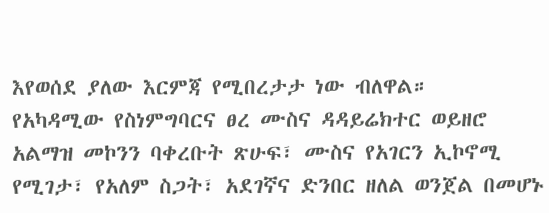እየወሰደ ያለው እርምጃ የሚበረታታ ነው ብለዋል።
የአካዳሚው የስነምግባርና ፀረ ሙስና ዳዳይሬክተር ወይዘሮ አልማዝ መኮንን ባቀረቡት ጽሁፍ፣ ሙስና የአገርን ኢኮኖሚ የሚገታ፣ የአለም ስጋት፣ አደገኛና ድንበር ዘለል ወንጀል በመሆኑ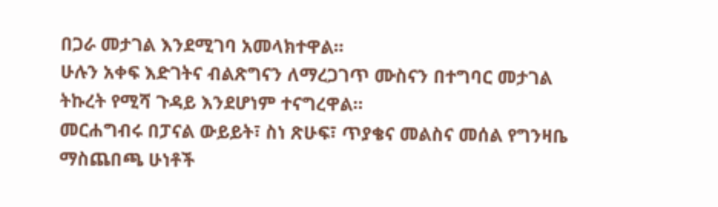በጋራ መታገል እንደሚገባ አመላክተዋል።
ሁሉን አቀፍ እድገትና ብልጽግናን ለማረጋገጥ ሙስናን በተግባር መታገል ትኩረት የሚሻ ጉዳይ እንደሆነም ተናግረዋል።
መርሐግብሩ በፓናል ውይይት፣ ስነ ጽሁፍ፣ ጥያቄና መልስና መሰል የግንዛቤ ማስጨበጫ ሁነቶች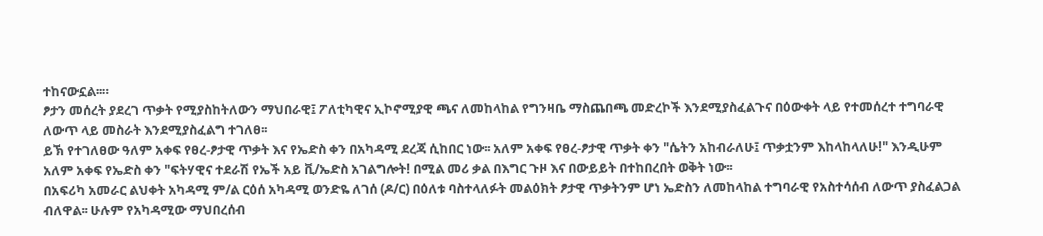ተከናውኗል፡፡።
ፆታን መሰረት ያደረገ ጥቃት የሚያስከትለውን ማህበራዊ፤ ፖለቲካዊና ኢኮኖሚያዊ ጫና ለመከላከል የግንዛቤ ማስጨበጫ መድረኮች እንደሚያስፈልጉና በዕውቀት ላይ የተመሰረተ ተግባራዊ ለውጥ ላይ መስራት እንደሚያስፈልግ ተገለፀ፡፡
ይኽ የተገለፀው ዓለም አቀፍ የፀረ-ፆታዊ ጥቃት እና የኤድስ ቀን በአካዳሚ ደረጃ ሲከበር ነው፡፡ አለም አቀፍ የፀረ-ፆታዊ ጥቃት ቀን "ሴትን አከብራለሁ፤ ጥቃቷንም እከላከላለሁ!" እንዲሁም አለም አቀፍ የኤድስ ቀን "ፍትሃዊና ተደራሽ የኤች አይ ቪ/ኤድስ አገልግሎት! በሚል መሪ ቃል በእግር ጉዞ እና በውይይት በተከበረበት ወቅት ነው፡፡
በአፍሪካ አመራር ልህቀት አካዳሚ ም/ል ርዕሰ አካዳሚ ወንድዬ ለገሰ (ዶ/ር) በዕለቱ ባስተላለፉት መልዕክት ፆታዊ ጥቃትንም ሆነ ኤድስን ለመከላከል ተግባራዊ የአስተሳሰብ ለውጥ ያስፈልጋል ብለዋል፡፡ ሁሉም የአካዳሚው ማህበረሰብ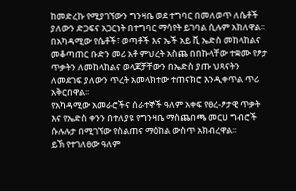ከመድረኩ የሚያገኘውን ግንዛቤ ወደ ተግባር በመለወጥ ለሴቶች ያለውን ድጋፍና አጋርነት በተግባር ማሳየት ይገባል ሲሉም አክለዋል፡፡
በአካዳሚው የሴቶች፣ ወጣቶች እና ኤች አይ ቪ ኤድስ መከላከልና መቆጣጠር ቡድን መሪ አቶ ምህረት አስጨ በበኩላቸው ተቋሙ የፆታ ጥቃትን ለመከላከልና ወላጆቻቸውን በኤድስ ያጡ ህጻናትን ለመደገፍ ያለውን ጥረት አመላክተው ተጠናክሮ እንዲቀጥል ጥሪ አቅርበዋል፡፡
የአካዳሚው አመራሮችና ሰራተኞች ዓለም አቀፍ የፀረ-ፆታዊ ጥቃት እና የኤድስ ቀንን በተለያዩ የግንዛቤ ማስጨበጫ መርሀ ግብሮች ሱሉሉታ በሚገኘው የስልጠና ማዕከል ውስጥ አክብረዋል፡፡
ይኽ የተገለፀው ዓለም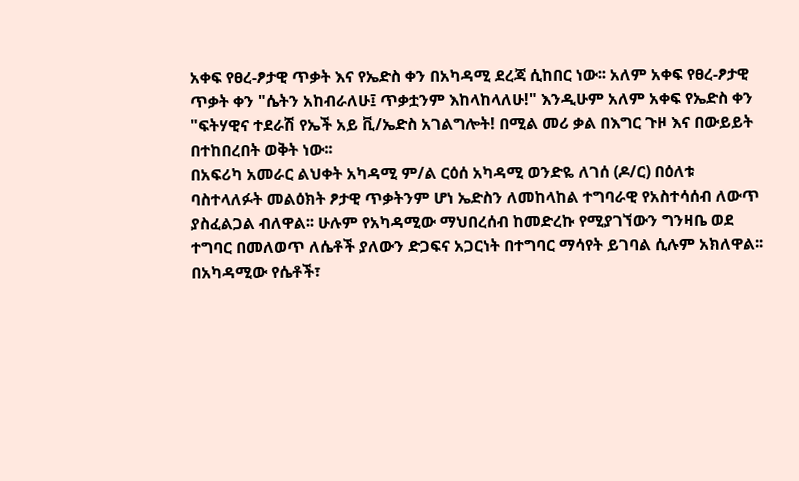አቀፍ የፀረ-ፆታዊ ጥቃት እና የኤድስ ቀን በአካዳሚ ደረጃ ሲከበር ነው፡፡ አለም አቀፍ የፀረ-ፆታዊ ጥቃት ቀን "ሴትን አከብራለሁ፤ ጥቃቷንም እከላከላለሁ!" እንዲሁም አለም አቀፍ የኤድስ ቀን "ፍትሃዊና ተደራሽ የኤች አይ ቪ/ኤድስ አገልግሎት! በሚል መሪ ቃል በእግር ጉዞ እና በውይይት በተከበረበት ወቅት ነው፡፡
በአፍሪካ አመራር ልህቀት አካዳሚ ም/ል ርዕሰ አካዳሚ ወንድዬ ለገሰ (ዶ/ር) በዕለቱ ባስተላለፉት መልዕክት ፆታዊ ጥቃትንም ሆነ ኤድስን ለመከላከል ተግባራዊ የአስተሳሰብ ለውጥ ያስፈልጋል ብለዋል፡፡ ሁሉም የአካዳሚው ማህበረሰብ ከመድረኩ የሚያገኘውን ግንዛቤ ወደ ተግባር በመለወጥ ለሴቶች ያለውን ድጋፍና አጋርነት በተግባር ማሳየት ይገባል ሲሉም አክለዋል፡፡
በአካዳሚው የሴቶች፣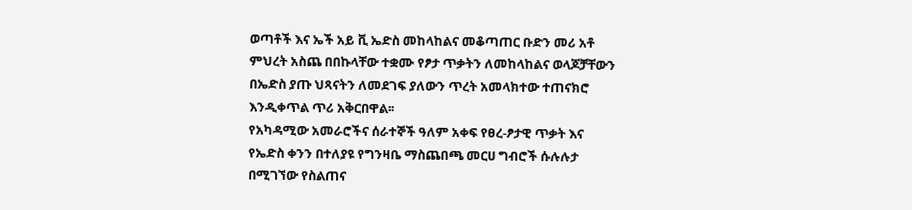ወጣቶች እና ኤች አይ ቪ ኤድስ መከላከልና መቆጣጠር ቡድን መሪ አቶ ምህረት አስጨ በበኩላቸው ተቋሙ የፆታ ጥቃትን ለመከላከልና ወላጆቻቸውን በኤድስ ያጡ ህጻናትን ለመደገፍ ያለውን ጥረት አመላክተው ተጠናክሮ እንዲቀጥል ጥሪ አቅርበዋል፡፡
የአካዳሚው አመራሮችና ሰራተኞች ዓለም አቀፍ የፀረ-ፆታዊ ጥቃት እና የኤድስ ቀንን በተለያዩ የግንዛቤ ማስጨበጫ መርሀ ግብሮች ሱሉሉታ በሚገኘው የስልጠና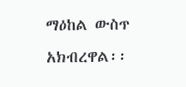ማዕከል ውስጥ አክብረዋል፡፡